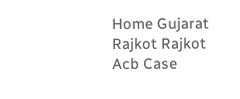Home Gujarat Rajkot Rajkot Acb Case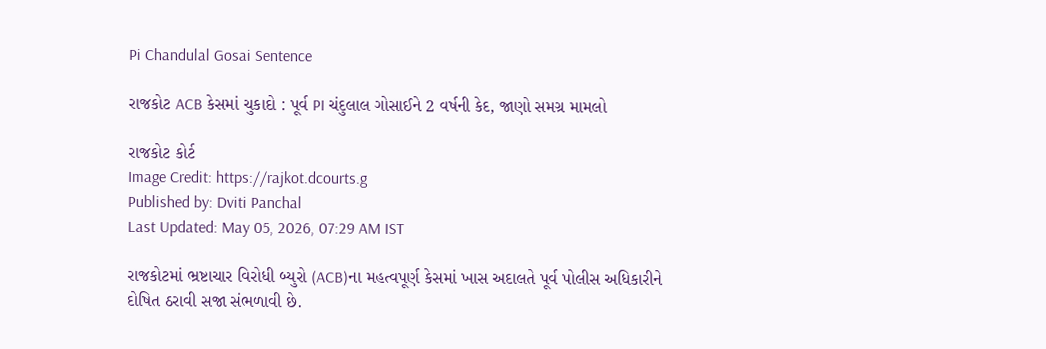Pi Chandulal Gosai Sentence

રાજકોટ ACB કેસમાં ચુકાદો : પૂર્વ PI ચંદુલાલ ગોસાઈને 2 વર્ષની કેદ, જાણો સમગ્ર મામલો

રાજકોટ કોર્ટ
Image Credit: https://rajkot.dcourts.g
Published by: Dviti Panchal
Last Updated: May 05, 2026, 07:29 AM IST

રાજકોટમાં ભ્રષ્ટાચાર વિરોધી બ્યુરો (ACB)ના મહત્વપૂર્ણ કેસમાં ખાસ અદાલતે પૂર્વ પોલીસ અધિકારીને દોષિત ઠરાવી સજા સંભળાવી છે.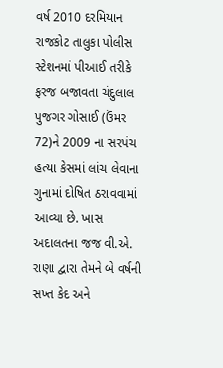વર્ષ 2010 દરમિયાન રાજકોટ તાલુકા પોલીસ સ્ટેશનમાં પીઆઈ તરીકે ફરજ બજાવતા ચંદુલાલ પુજગર ગોસાઈ (ઉંમર 72)ને 2009 ના સરપંચ હત્યા કેસમાં લાંચ લેવાના ગુનામાં દોષિત ઠરાવવામાં આવ્યા છે. ખાસ અદાલતના જજ વી.એ. રાણા દ્વારા તેમને બે વર્ષની સખ્ત કેદ અને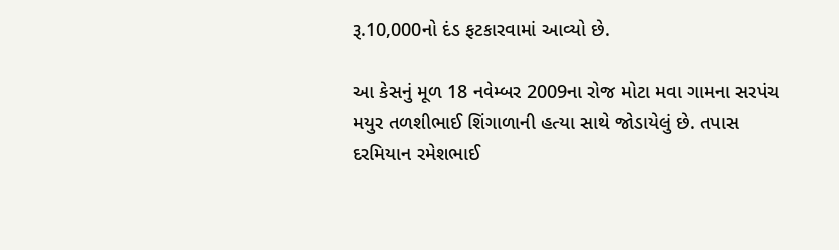રૂ.10,000નો દંડ ફટકારવામાં આવ્યો છે.

આ કેસનું મૂળ 18 નવેમ્બર 2009ના રોજ મોટા મવા ગામના સરપંચ મયુર તળશીભાઈ શિંગાળાની હત્યા સાથે જોડાયેલું છે. તપાસ દરમિયાન રમેશભાઈ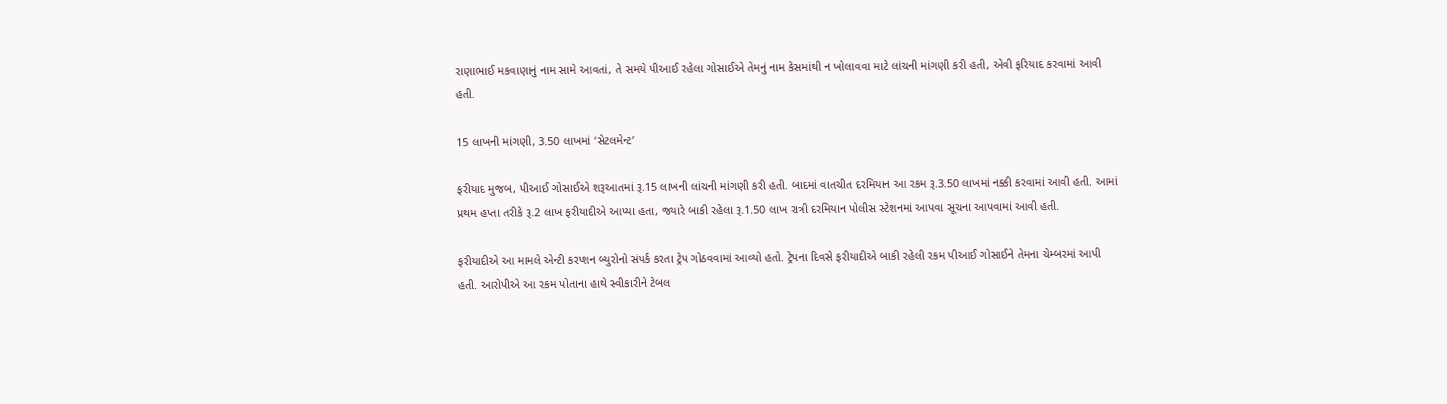રાણાભાઈ મકવાણાનું નામ સામે આવતાં, તે સમયે પીઆઈ રહેલા ગોસાઈએ તેમનું નામ કેસમાંથી ન ખોલાવવા માટે લાંચની માંગણી કરી હતી, એવી ફરિયાદ કરવામાં આવી હતી.

15 લાખની માંગણી, 3.50 લાખમાં ‘સેટલમેન્ટ’

ફરીયાદ મુજબ, પીઆઈ ગોસાઈએ શરૂઆતમાં રૂ.15 લાખની લાંચની માંગણી કરી હતી. બાદમાં વાતચીત દરમિયાન આ રકમ રૂ.3.50 લાખમાં નક્કી કરવામાં આવી હતી. આમાં પ્રથમ હપ્તા તરીકે રૂ.2 લાખ ફરીયાદીએ આપ્યા હતા, જ્યારે બાકી રહેલા રૂ.1.50 લાખ રાત્રી દરમિયાન પોલીસ સ્ટેશનમાં આપવા સૂચના આપવામાં આવી હતી.

ફરીયાદીએ આ મામલે એન્ટી કરપ્શન બ્યુરોનો સંપર્ક કરતા ટ્રેપ ગોઠવવામાં આવ્યો હતો. ટ્રેપના દિવસે ફરીયાદીએ બાકી રહેલી રકમ પીઆઈ ગોસાઈને તેમના ચેમ્બરમાં આપી હતી. આરોપીએ આ રકમ પોતાના હાથે સ્વીકારીને ટેબલ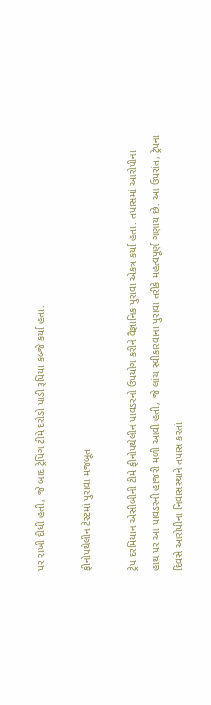પર રાખી દીધી હતી, જે બાદ ટ્રેપિંગ ટીમે દરોડો પાડી રૂપિયા કબ્જે કર્યા હતા.

ફીનોપથેલીન ટેસ્ટમાં પુરાવા મજબૂત

ટ્રેપ દરમિયાન એસીબીની ટીમે ફીનોપથેલીન પાવડરનો ઉપયોગ કરીને વૈજ્ઞાનિક પુરાવા એકત્ર કર્યા હતા. તપાસમાં આરોપીના હાથ પર આ પાવડરની હાજરી મળી આવી હતી, જે લાંચ સ્વીકારવાના પુરાવા તરીકે મહત્વપૂર્ણ ગણાય છે. આ ઉપરાંત, ટ્રેપના દિવસે આરોપીના નિવાસસ્થાને તપાસ કરતાં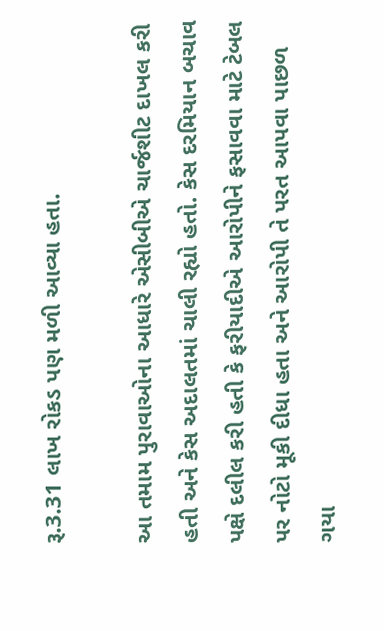રૂ.3.31 લાખ રોકડ પણ મળી આવ્યા હતા.

આ તમામ પુરાવાઓના આધારે એસીબીએ ચાર્જશીટ દાખલ કરી હતી અને કેસ અદાલતમાં ચાલી રહ્યો હતો. કેસ દરમિયાન બચાવ પક્ષે દલીલ કરી હતી કે ફરીયાદીએ આરોપીને ફસાવવા માટે ટેબલ પર નોટો મૂકી દીધા હતા અને આરોપી તે પરત આપવા પાછળ ગયા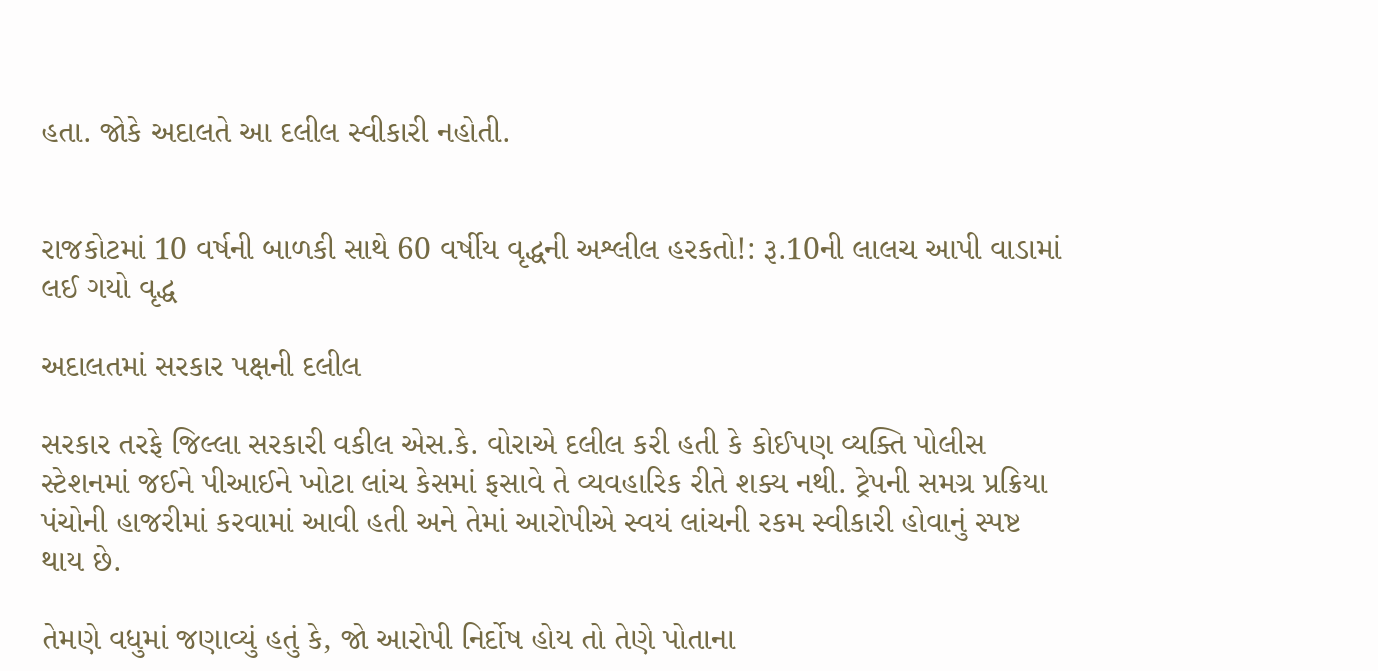હતા. જોકે અદાલતે આ દલીલ સ્વીકારી નહોતી.


રાજકોટમાં 10 વર્ષની બાળકી સાથે 60 વર્ષીય વૃદ્ધની અશ્લીલ હરકતો!: રૂ.10ની લાલચ આપી વાડામાં લઈ ગયો વૃદ્ધ

અદાલતમાં સરકાર પક્ષની દલીલ

સરકાર તરફે જિલ્લા સરકારી વકીલ એસ.કે. વોરાએ દલીલ કરી હતી કે કોઈપણ વ્યક્તિ પોલીસ સ્ટેશનમાં જઈને પીઆઈને ખોટા લાંચ કેસમાં ફસાવે તે વ્યવહારિક રીતે શક્ય નથી. ટ્રેપની સમગ્ર પ્રક્રિયા પંચોની હાજરીમાં કરવામાં આવી હતી અને તેમાં આરોપીએ સ્વયં લાંચની રકમ સ્વીકારી હોવાનું સ્પષ્ટ થાય છે.

તેમણે વધુમાં જણાવ્યું હતું કે, જો આરોપી નિર્દોષ હોય તો તેણે પોતાના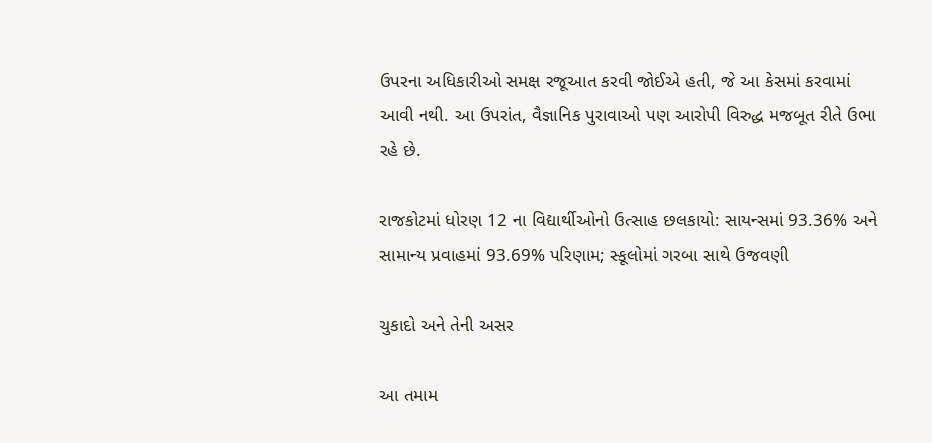ઉપરના અધિકારીઓ સમક્ષ રજૂઆત કરવી જોઈએ હતી, જે આ કેસમાં કરવામાં આવી નથી. આ ઉપરાંત, વૈજ્ઞાનિક પુરાવાઓ પણ આરોપી વિરુદ્ધ મજબૂત રીતે ઉભા રહે છે.

રાજકોટમાં ધોરણ 12 ના વિદ્યાર્થીઓનો ઉત્સાહ છલકાયો: સાયન્સમાં 93.36% અને સામાન્ય પ્રવાહમાં 93.69% પરિણામ; સ્કૂલોમાં ગરબા સાથે ઉજવણી

ચુકાદો અને તેની અસર

આ તમામ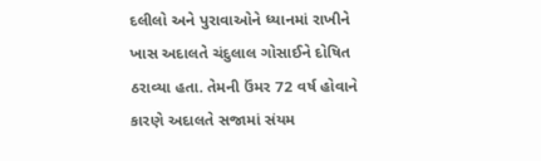દલીલો અને પુરાવાઓને ધ્યાનમાં રાખીને ખાસ અદાલતે ચંદુલાલ ગોસાઈને દોષિત ઠરાવ્યા હતા. તેમની ઉંમર 72 વર્ષ હોવાને કારણે અદાલતે સજામાં સંયમ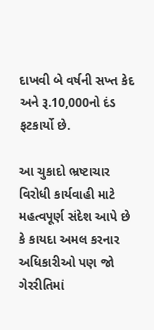દાખવી બે વર્ષની સખ્ત કેદ અને રૂ.10,000નો દંડ ફટકાર્યો છે.

આ ચુકાદો ભ્રષ્ટાચાર વિરોધી કાર્યવાહી માટે મહત્વપૂર્ણ સંદેશ આપે છે કે કાયદા અમલ કરનાર અધિકારીઓ પણ જો ગેરરીતિમાં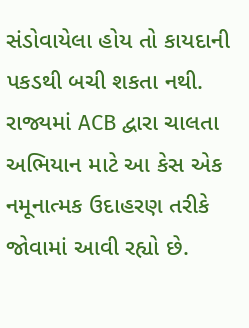સંડોવાયેલા હોય તો કાયદાની પકડથી બચી શકતા નથી. રાજ્યમાં ACB દ્વારા ચાલતા અભિયાન માટે આ કેસ એક નમૂનાત્મક ઉદાહરણ તરીકે જોવામાં આવી રહ્યો છે.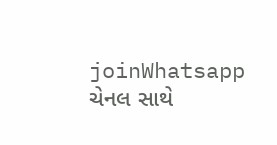joinWhatsapp ચેનલ સાથે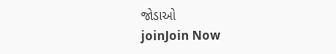જોડાઓ
joinJoin Now